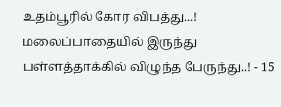உதம்பூரில் கோர விபத்து...! மலைப்பாதையில் இருந்து பள்ளத்தாக்கில் விழுந்த பேருந்து..! - 15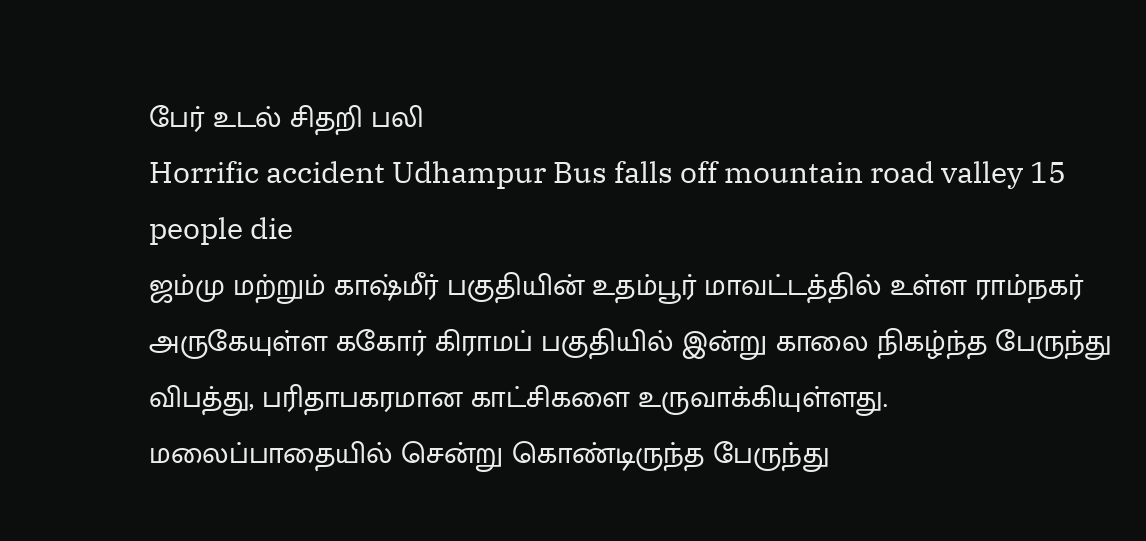பேர் உடல் சிதறி பலி
Horrific accident Udhampur Bus falls off mountain road valley 15 people die
ஜம்மு மற்றும் காஷ்மீர் பகுதியின் உதம்பூர் மாவட்டத்தில் உள்ள ராம்நகர் அருகேயுள்ள ககோர் கிராமப் பகுதியில் இன்று காலை நிகழ்ந்த பேருந்து விபத்து, பரிதாபகரமான காட்சிகளை உருவாக்கியுள்ளது.
மலைப்பாதையில் சென்று கொண்டிருந்த பேருந்து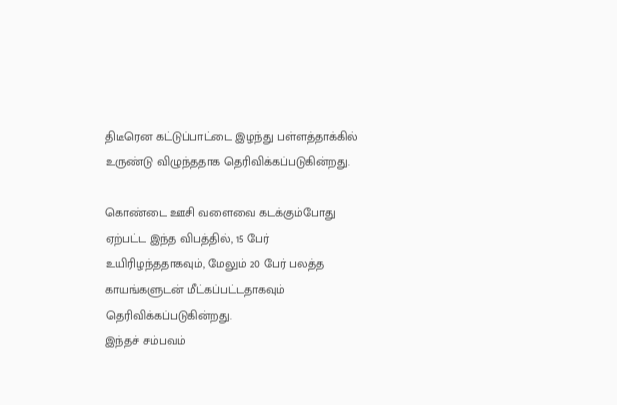திடீரென கட்டுப்பாட்டை இழந்து பள்ளத்தாக்கில் உருண்டு விழுந்ததாக தெரிவிக்கப்படுகின்றது.

கொண்டை ஊசி வளைவை கடக்கும்போது ஏற்பட்ட இந்த விபத்தில், 15 பேர் உயிரிழந்ததாகவும், மேலும் 20 பேர் பலத்த காயங்களுடன் மீட்கப்பட்டதாகவும் தெரிவிக்கப்படுகின்றது.
இந்தச் சம்பவம்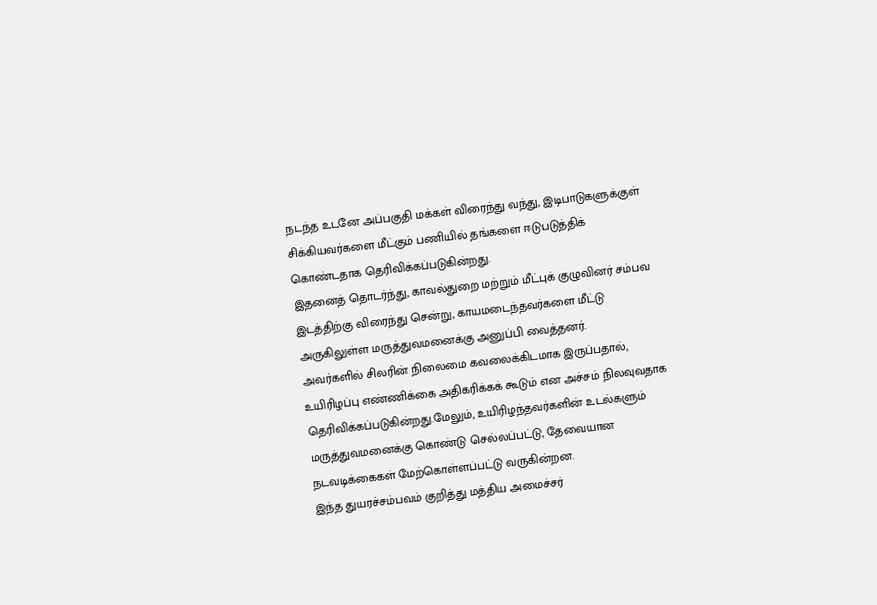நடந்த உடனே அப்பகுதி மக்கள் விரைந்து வந்து, இடிபாடுகளுக்குள் சிக்கியவர்களை மீட்கும் பணியில் தங்களை ஈடுபடுத்திக் கொண்டதாக தெரிவிக்கப்படுகின்றது.
இதனைத் தொடர்ந்து, காவல்துறை மற்றும் மீட்புக் குழுவினர் சம்பவ இடத்திற்கு விரைந்து சென்று, காயமடைந்தவர்களை மீட்டு அருகிலுள்ள மருத்துவமனைக்கு அனுப்பி வைத்தனர்.
அவர்களில் சிலரின் நிலைமை கவலைக்கிடமாக இருப்பதால், உயிரிழப்பு எண்ணிக்கை அதிகரிக்கக் கூடும் என அச்சம் நிலவுவதாக தெரிவிக்கப்படுகின்றது.மேலும், உயிரிழந்தவர்களின் உடல்களும் மருத்துவமனைக்கு கொண்டு செல்லப்பட்டு, தேவையான நடவடிக்கைகள் மேற்கொள்ளப்பட்டு வருகின்றன.
இந்த துயரச்சம்பவம் குறித்து மத்திய அமைச்சர்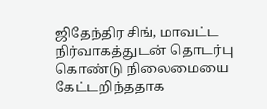ஜிதேந்திர சிங், மாவட்ட நிர்வாகத்துடன் தொடர்பு கொண்டு நிலைமையை கேட்டறிந்ததாக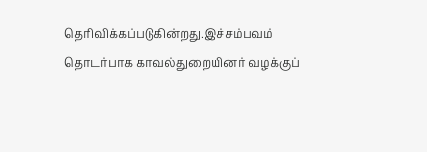தெரிவிக்கப்படுகின்றது.இச்சம்பவம் தொடர்பாக காவல்துறையினர் வழக்குப்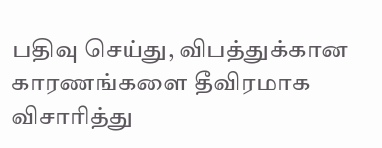பதிவு செய்து, விபத்துக்கான காரணங்களை தீவிரமாக விசாரித்து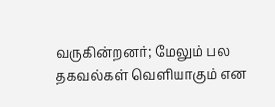வருகின்றனர்; மேலும் பல தகவல்கள் வெளியாகும் என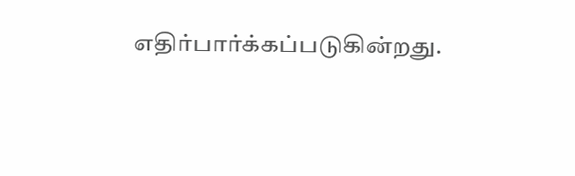எதிர்பார்க்கப்படுகின்றது.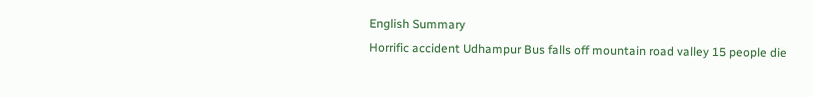English Summary
Horrific accident Udhampur Bus falls off mountain road valley 15 people die